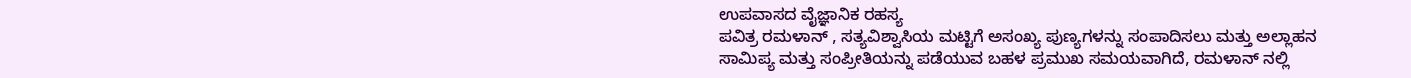ಉಪವಾಸದ ವೈಜ್ಞಾನಿಕ ರಹಸ್ಯ
ಪವಿತ್ರ ರಮಳಾನ್ , ಸತ್ಯವಿಶ್ವಾಸಿಯ ಮಟ್ಟಿಗೆ ಅಸಂಖ್ಯ ಪುಣ್ಯಗಳನ್ನು ಸಂಪಾದಿಸಲು ಮತ್ತು ಅಲ್ಲಾಹನ ಸಾಮಿಪ್ಯ ಮತ್ತು ಸಂಪ್ರೀತಿಯನ್ನು ಪಡೆಯುವ ಬಹಳ ಪ್ರಮುಖ ಸಮಯವಾಗಿದೆ, ರಮಳಾನ್ ನಲ್ಲಿ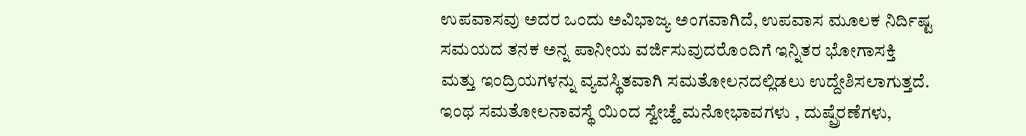ಉಪವಾಸವು ಅದರ ಒಂದು ಅವಿಭಾಜ್ಯ ಅಂಗವಾಗಿದೆ, ಉಪವಾಸ ಮೂಲಕ ನಿರ್ದಿಷ್ಟ ಸಮಯದ ತನಕ ಅನ್ನ ಪಾನೀಯ ವರ್ಜಿಸುವುದರೊಂದಿಗೆ ಇನ್ನಿತರ ಭೋಗಾಸಕ್ತಿ ಮತ್ತು ಇಂದ್ರಿಯಗಳನ್ನು ವ್ಯವಸ್ಥಿತವಾಗಿ ಸಮತೋಲನದಲ್ಲಿಡಲು ಉದ್ದೇಶಿಸಲಾಗುತ್ತದೆ. ಇಂಥ ಸಮತೋಲನಾವಸ್ಥೆ ಯಿಂದ ಸ್ವೇಚ್ಹೆ ಮನೋಭಾವಗಳು , ದುಷ್ಪ್ರೆರಣೆಗಳು,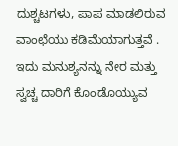ದುಶ್ಚಟಗಳು, ಪಾಪ ಮಾಡಲಿರುವ ವಾಂಛೆಯು ಕಡಿಮೆಯಾಗುತ್ತವೆ . ಇದು ಮನುಶ್ಯನನ್ನು ನೇರ ಮತ್ತು ಸ್ವಚ್ಚ ದಾರಿಗೆ ಕೊಂಡೊಯ್ಯುವ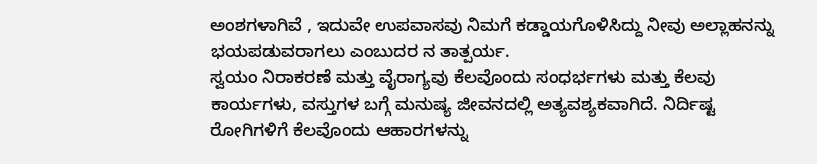ಅಂಶಗಳಾಗಿವೆ , ಇದುವೇ ಉಪವಾಸವು ನಿಮಗೆ ಕಡ್ಡಾಯಗೊಳಿಸಿದ್ದು ನೀವು ಅಲ್ಲಾಹನನ್ನು ಭಯಪಡುವರಾಗಲು ಎಂಬುದರ ನ ತಾತ್ಪರ್ಯ.
ಸ್ವಯಂ ನಿರಾಕರಣೆ ಮತ್ತು ವೈರಾಗ್ಯವು ಕೆಲವೊಂದು ಸಂಧರ್ಭಗಳು ಮತ್ತು ಕೆಲವು ಕಾರ್ಯಗಳು, ವಸ್ತುಗಳ ಬಗ್ಗೆ ಮನುಷ್ಯ ಜೀವನದಲ್ಲಿ ಅತ್ಯವಶ್ಯಕವಾಗಿದೆ. ನಿರ್ದಿಷ್ಟ ರೋಗಿಗಳಿಗೆ ಕೆಲವೊಂದು ಆಹಾರಗಳನ್ನು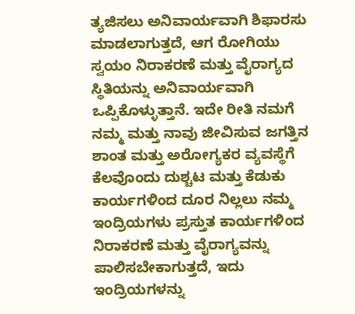ತ್ಯಜಿಸಲು ಅನಿವಾರ್ಯವಾಗಿ ಶಿಫಾರಸು ಮಾಡಲಾಗುತ್ತದೆ, ಆಗ ರೋಗಿಯು ಸ್ವಯಂ ನಿರಾಕರಣೆ ಮತ್ತು ವೈರಾಗ್ಯದ ಸ್ಥಿತಿಯನ್ನು ಅನಿವಾರ್ಯವಾಗಿ ಒಪ್ಪಿಕೊಳ್ಳುತ್ತಾನೆ. ಇದೇ ರೀತಿ ನಮಗೆ ನಮ್ಮ ಮತ್ತು ನಾವು ಜೀವಿಸುವ ಜಗತ್ತಿನ ಶಾಂತ ಮತ್ತು ಅರೋಗ್ಯಕರ ವ್ಯವಸ್ಥೆಗೆ ಕೆಲವೊಂದು ದುಶ್ಚಟ ಮತ್ತು ಕೆಡುಕು ಕಾರ್ಯಗಳಿಂದ ದೂರ ನಿಲ್ಲಲು ನಮ್ಮ ಇಂದ್ರಿಯಗಳು ಪ್ರಸ್ತುತ ಕಾರ್ಯಗಳಿಂದ ನಿರಾಕರಣೆ ಮತ್ತು ವೈರಾಗ್ಯವನ್ನು ಪಾಲಿಸಬೇಕಾಗುತ್ತದೆ, ಇದು ಇಂದ್ರಿಯಗಳನ್ನು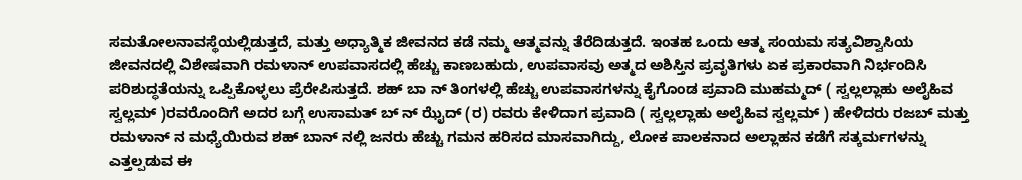ಸಮತೋಲನಾವಸ್ಥೆಯಲ್ಲಿಡುತ್ತದೆ, ಮತ್ತು ಅಧ್ಯಾತ್ಮಿಕ ಜೀವನದ ಕಡೆ ನಮ್ಮ ಆತ್ಮವನ್ನು ತೆರೆದಿಡುತ್ತದೆ. ಇಂತಹ ಒಂದು ಆತ್ಮ ಸಂಯಮ ಸತ್ಯವಿಶ್ವಾಸಿಯ ಜೀವನದಲ್ಲಿ ವಿಶೇಷವಾಗಿ ರಮಳಾನ್ ಉಪವಾಸದಲ್ಲಿ ಹೆಚ್ಚು ಕಾಣಬಹುದು, ಉಪವಾಸವು ಅತ್ಮದ ಅಶಿಸ್ತಿನ ಪ್ರವೃತಿಗಳು ಏಕ ಪ್ರಕಾರವಾಗಿ ನಿರ್ಭಂದಿಸಿ ಪರಿಶುದ್ಧತೆಯನ್ನು ಒಪ್ಪಿಕೊಳ್ಳಲು ಪ್ರೆರೇಪಿಸುತ್ತದೆ. ಶಹ್ ಬಾ ನ್ ತಿಂಗಳಲ್ಲಿ ಹೆಚ್ಚು ಉಪವಾಸಗಳನ್ನು ಕೈಗೊಂಡ ಪ್ರವಾದಿ ಮುಹಮ್ಮದ್ ( ಸ್ವಲ್ಲಲ್ಲಾಹು ಅಲೈಹಿವ ಸ್ವಲ್ಲಮ್ )ರವರೊಂದಿಗೆ ಅದರ ಬಗ್ಗೆ ಉಸಾಮತ್ ಬ್ ನ್ ಝೈದ್ (ರ) ರವರು ಕೇಳಿದಾಗ ಪ್ರವಾದಿ ( ಸ್ವಲ್ಲಲ್ಲಾಹು ಅಲೈಹಿವ ಸ್ವಲ್ಲಮ್ ) ಹೇಳಿದರು ರಜಬ್ ಮತ್ತು ರಮಳಾನ್ ನ ಮಧ್ಯೆಯಿರುವ ಶಹ್ ಬಾನ್ ನಲ್ಲಿ ಜನರು ಹೆಚ್ಚು ಗಮನ ಹರಿಸದ ಮಾಸವಾಗಿದ್ದು, ಲೋಕ ಪಾಲಕನಾದ ಅಲ್ಲಾಹನ ಕಡೆಗೆ ಸತ್ಕರ್ಮಗಳನ್ನು ಎತ್ತಲ್ಪಡುವ ಈ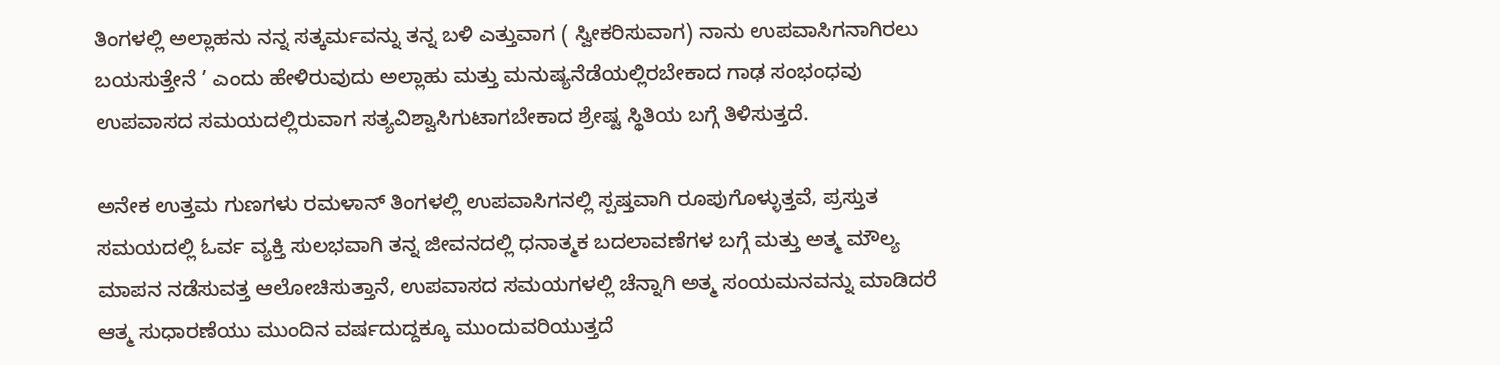ತಿಂಗಳಲ್ಲಿ ಅಲ್ಲಾಹನು ನನ್ನ ಸತ್ಕರ್ಮವನ್ನು ತನ್ನ ಬಳಿ ಎತ್ತುವಾಗ ( ಸ್ವೀಕರಿಸುವಾಗ) ನಾನು ಉಪವಾಸಿಗನಾಗಿರಲು ಬಯಸುತ್ತೇನೆ ’ ಎಂದು ಹೇಳಿರುವುದು ಅಲ್ಲಾಹು ಮತ್ತು ಮನುಷ್ಯನೆಡೆಯಲ್ಲಿರಬೇಕಾದ ಗಾಢ ಸಂಭಂಧವು ಉಪವಾಸದ ಸಮಯದಲ್ಲಿರುವಾಗ ಸತ್ಯವಿಶ್ವಾಸಿಗುಟಾಗಬೇಕಾದ ಶ್ರೇಷ್ಟ ಸ್ಥಿತಿಯ ಬಗ್ಗೆ ತಿಳಿಸುತ್ತದೆ.

ಅನೇಕ ಉತ್ತಮ ಗುಣಗಳು ರಮಳಾನ್ ತಿಂಗಳಲ್ಲಿ ಉಪವಾಸಿಗನಲ್ಲಿ ಸ್ಪಷ್ತವಾಗಿ ರೂಪುಗೊಳ್ಳುತ್ತವೆ, ಪ್ರಸ್ತುತ ಸಮಯದಲ್ಲಿ ಓರ್ವ ವ್ಯಕ್ತಿ ಸುಲಭವಾಗಿ ತನ್ನ ಜೀವನದಲ್ಲಿ ಧನಾತ್ಮಕ ಬದಲಾವಣೆಗಳ ಬಗ್ಗೆ ಮತ್ತು ಅತ್ಮ ಮೌಲ್ಯ ಮಾಪನ ನಡೆಸುವತ್ತ ಆಲೋಚಿಸುತ್ತಾನೆ, ಉಪವಾಸದ ಸಮಯಗಳಲ್ಲಿ ಚೆನ್ನಾಗಿ ಅತ್ಮ ಸಂಯಮನವನ್ನು ಮಾಡಿದರೆ ಆತ್ಮ ಸುಧಾರಣೆಯು ಮುಂದಿನ ವರ್ಷದುದ್ದಕ್ಕೂ ಮುಂದುವರಿಯುತ್ತದೆ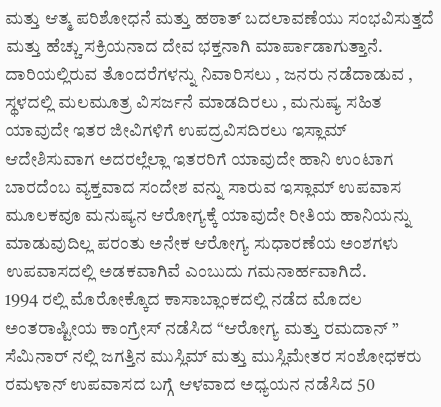ಮತ್ತು ಆತ್ಮ ಪರಿಶೋಧನೆ ಮತ್ತು ಹಠಾತ್ ಬದಲಾವಣೆಯು ಸಂಭವಿಸುತ್ತದೆ ಮತ್ತು ಹೆಚ್ಚು ಸಕ್ರಿಯನಾದ ದೇವ ಭಕ್ತನಾಗಿ ಮಾರ್ಪಾಡಾಗುತ್ತಾನೆ.
ದಾರಿಯಲ್ಲಿರುವ ತೊಂದರೆಗಳನ್ನು ನಿವಾರಿಸಲು , ಜನರು ನಡೆದಾಡುವ , ಸ್ಥಳದಲ್ಲಿ ಮಲಮೂತ್ರ ವಿಸರ್ಜನೆ ಮಾಡದಿರಲು , ಮನುಷ್ಯ ಸಹಿತ ಯಾವುದೇ ಇತರ ಜೀವಿಗಳಿಗೆ ಉಪದ್ರವಿಸದಿರಲು ಇಸ್ಲಾಮ್ ಆದೇಶಿಸುವಾಗ ಅದರಲ್ಲೆಲ್ಲಾ ಇತರರಿಗೆ ಯಾವುದೇ ಹಾನಿ ಉಂಟಾಗ ಬಾರದೆಂಬ ವ್ಯಕ್ತವಾದ ಸಂದೇಶ ವನ್ನು ಸಾರುವ ಇಸ್ಲಾಮ್ ಉಪವಾಸ ಮೂಲಕವೂ ಮನುಷ್ಯನ ಆರೋಗ್ಯಕ್ಕೆ ಯಾವುದೇ ರೀತಿಯ ಹಾನಿಯನ್ನು ಮಾಡುವುದಿಲ್ಲ ಪರಂತು ಅನೇಕ ಆರೋಗ್ಯ ಸುಧಾರಣೆಯ ಅಂಶಗಳು ಉಪವಾಸದಲ್ಲಿ ಅಡಕವಾಗಿವೆ ಎಂಬುದು ಗಮನಾರ್ಹವಾಗಿದೆ.
1994 ರಲ್ಲಿ ಮೊರೋಕ್ಕೊದ ಕಾಸಾಬ್ಲಾಂಕದಲ್ಲಿ ನಡೆದ ಮೊದಲ ಅಂತರಾಷ್ಟೀಯ ಕಾಂಗ್ರೇಸ್ ನಡೆಸಿದ “ಆರೋಗ್ಯ ಮತ್ತು ರಮದಾನ್ ” ಸೆಮಿನಾರ್ ನಲ್ಲಿ ಜಗತ್ತಿನ ಮುಸ್ಲಿಮ್ ಮತ್ತು ಮುಸ್ಲಿಮೇತರ ಸಂಶೋಧಕರು ರಮಳಾನ್ ಉಪವಾಸದ ಬಗ್ಗೆ ಆಳವಾದ ಅಧ್ಯಯನ ನಡೆಸಿದ 50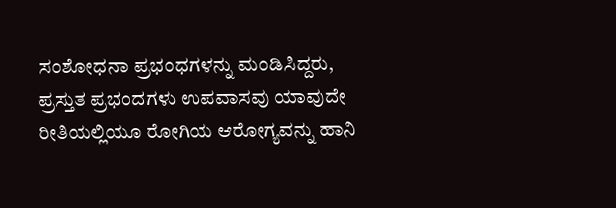ಸಂಶೋಧನಾ ಪ್ರಭಂಧಗಳನ್ನು ಮಂಡಿಸಿದ್ದರು, ಪ್ರಸ್ತುತ ಪ್ರಭಂದಗಳು ಉಪವಾಸವು ಯಾವುದೇ ರೀತಿಯಲ್ಲಿಯೂ ರೋಗಿಯ ಆರೋಗ್ಯವನ್ನು ಹಾನಿ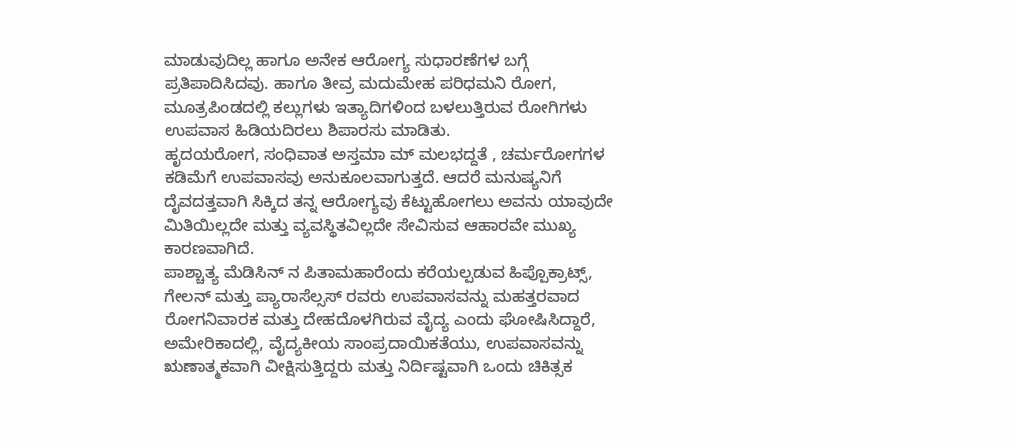ಮಾಡುವುದಿಲ್ಲ ಹಾಗೂ ಅನೇಕ ಆರೋಗ್ಯ ಸುಧಾರಣೆಗಳ ಬಗ್ಗೆ ಪ್ರತಿಪಾದಿಸಿದವು. ಹಾಗೂ ತೀವ್ರ ಮದುಮೇಹ ಪರಿಧಮನಿ ರೋಗ, ಮೂತ್ರಪಿಂಡದಲ್ಲಿ ಕಲ್ಲುಗಳು ಇತ್ಯಾದಿಗಳಿಂದ ಬಳಲುತ್ತಿರುವ ರೋಗಿಗಳು ಉಪವಾಸ ಹಿಡಿಯದಿರಲು ಶಿಪಾರಸು ಮಾಡಿತು.
ಹೃದಯರೋಗ, ಸಂಧಿವಾತ ಅಸ್ತಮಾ ಮ್ ಮಲಭದ್ದತೆ , ಚರ್ಮರೋಗಗಳ ಕಡಿಮೆಗೆ ಉಪವಾಸವು ಅನುಕೂಲವಾಗುತ್ತದೆ. ಆದರೆ ಮನುಷ್ಯನಿಗೆ ದೈವದತ್ತವಾಗಿ ಸಿಕ್ಕಿದ ತನ್ನ ಆರೋಗ್ಯವು ಕೆಟ್ಟುಹೋಗಲು ಅವನು ಯಾವುದೇ ಮಿತಿಯಿಲ್ಲದೇ ಮತ್ತು ವ್ಯವಸ್ಥಿತವಿಲ್ಲದೇ ಸೇವಿಸುವ ಆಹಾರವೇ ಮುಖ್ಯ ಕಾರಣವಾಗಿದೆ.
ಪಾಶ್ಚಾತ್ಯ ಮೆಡಿಸಿನ್ ನ ಪಿತಾಮಹಾರೆಂದು ಕರೆಯಲ್ಪಡುವ ಹಿಪ್ಪೊಕ್ರಾಟ್ಸ್, ಗೇಲನ್ ಮತ್ತು ಪ್ಯಾರಾಸೆಲ್ಸಸ್ ರವರು ಉಪವಾಸವನ್ನು ಮಹತ್ತರವಾದ ರೋಗನಿವಾರಕ ಮತ್ತು ದೇಹದೊಳಗಿರುವ ವೈದ್ಯ ಎಂದು ಘೋಷಿಸಿದ್ದಾರೆ,
ಅಮೇರಿಕಾದಲ್ಲಿ, ವೈದ್ಯಕೀಯ ಸಾಂಪ್ರದಾಯಿಕತೆಯು, ಉಪವಾಸವನ್ನು ಋಣಾತ್ಮಕವಾಗಿ ವೀಕ್ಷಿಸುತ್ತಿದ್ದರು ಮತ್ತು ನಿರ್ದಿಷ್ಟವಾಗಿ ಒಂದು ಚಿಕಿತ್ಸಕ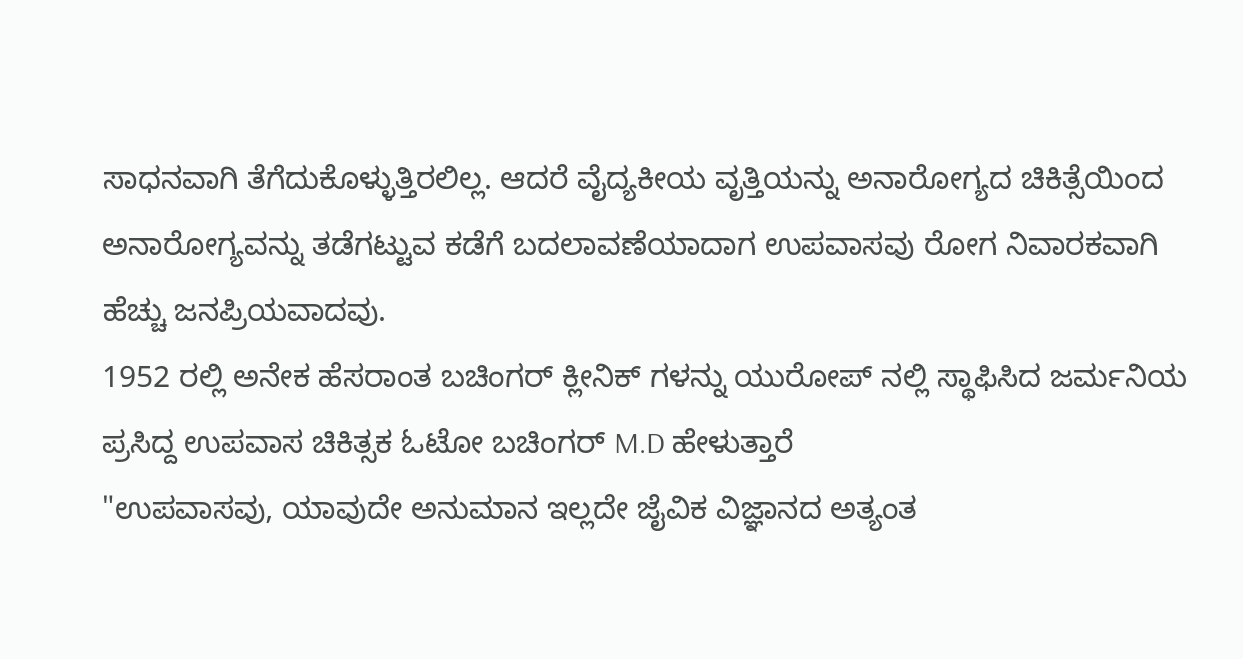ಸಾಧನವಾಗಿ ತೆಗೆದುಕೊಳ್ಳುತ್ತಿರಲಿಲ್ಲ. ಆದರೆ ವೈದ್ಯಕೀಯ ವೃತ್ತಿಯನ್ನು ಅನಾರೋಗ್ಯದ ಚಿಕಿತ್ಸೆಯಿಂದ ಅನಾರೋಗ್ಯವನ್ನು ತಡೆಗಟ್ಟುವ ಕಡೆಗೆ ಬದಲಾವಣೆಯಾದಾಗ ಉಪವಾಸವು ರೋಗ ನಿವಾರಕವಾಗಿ ಹೆಚ್ಚು ಜನಪ್ರಿಯವಾದವು.
1952 ರಲ್ಲಿ ಅನೇಕ ಹೆಸರಾಂತ ಬಚಿಂಗರ್ ಕ್ಲೀನಿಕ್ ಗಳನ್ನು ಯುರೋಪ್ ನಲ್ಲಿ ಸ್ಥಾಫಿಸಿದ ಜರ್ಮನಿಯ ಪ್ರಸಿದ್ದ ಉಪವಾಸ ಚಿಕಿತ್ಸಕ ಓಟೋ ಬಚಿಂಗರ್ M.D ಹೇಳುತ್ತಾರೆ
"ಉಪವಾಸವು, ಯಾವುದೇ ಅನುಮಾನ ಇಲ್ಲದೇ ಜೈವಿಕ ವಿಜ್ಞಾನದ ಅತ್ಯಂತ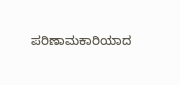ಪರಿಣಾಮಕಾರಿಯಾದ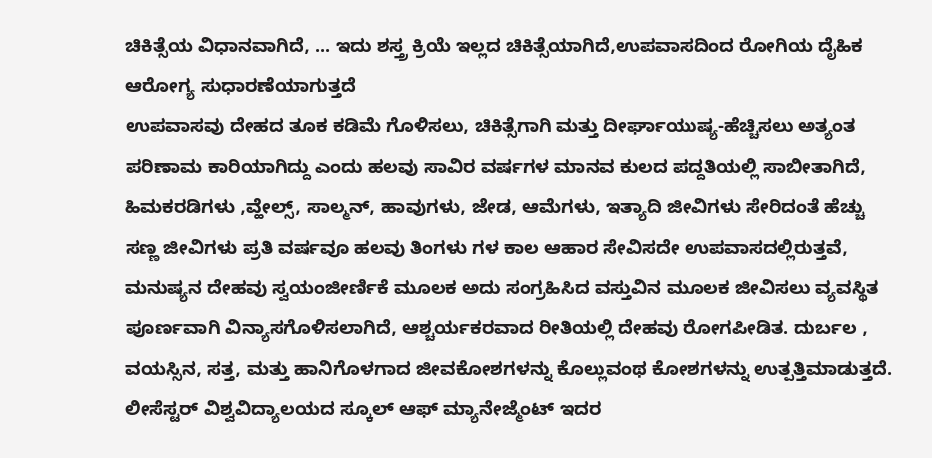ಚಿಕಿತ್ಸೆಯ ವಿಧಾನವಾಗಿದೆ, ... ಇದು ಶಸ್ತ್ರ ಕ್ರಿಯೆ ಇಲ್ಲದ ಚಿಕಿತ್ಸೆಯಾಗಿದೆ,ಉಪವಾಸದಿಂದ ರೋಗಿಯ ದೈಹಿಕ ಆರೋಗ್ಯ ಸುಧಾರಣೆಯಾಗುತ್ತದೆ
ಉಪವಾಸವು ದೇಹದ ತೂಕ ಕಡಿಮೆ ಗೊಳಿಸಲು, ಚಿಕಿತ್ಸೆಗಾಗಿ ಮತ್ತು ದೀರ್ಘಾಯುಷ್ಯ-ಹೆಚ್ಚಿಸಲು ಅತ್ಯಂತ ಪರಿಣಾಮ ಕಾರಿಯಾಗಿದ್ದು ಎಂದು ಹಲವು ಸಾವಿರ ವರ್ಷಗಳ ಮಾನವ ಕುಲದ ಪದ್ದತಿಯಲ್ಲಿ ಸಾಬೀತಾಗಿದೆ,
ಹಿಮಕರಡಿಗಳು ,ವ್ಹೇಲ್ಸ್, ಸಾಲ್ಮನ್, ಹಾವುಗಳು, ಜೇಡ, ಆಮೆಗಳು, ಇತ್ಯಾದಿ ಜೀವಿಗಳು ಸೇರಿದಂತೆ ಹೆಚ್ಚು ಸಣ್ಣ ಜೀವಿಗಳು ಪ್ರತಿ ವರ್ಷವೂ ಹಲವು ತಿಂಗಳು ಗಳ ಕಾಲ ಆಹಾರ ಸೇವಿಸದೇ ಉಪವಾಸದಲ್ಲಿರುತ್ತವೆ, ಮನುಷ್ಯನ ದೇಹವು ಸ್ವಯಂಜೀರ್ಣಿಕೆ ಮೂಲಕ ಅದು ಸಂಗ್ರಹಿಸಿದ ವಸ್ತುವಿನ ಮೂಲಕ ಜೀವಿಸಲು ವ್ಯವಸ್ಥಿತ ಪೂರ್ಣವಾಗಿ ವಿನ್ಯಾಸಗೊಳಿಸಲಾಗಿದೆ, ಆಶ್ಚರ್ಯಕರವಾದ ರೀತಿಯಲ್ಲಿ ದೇಹವು ರೋಗಪೀಡಿತ. ದುರ್ಬಲ , ವಯಸ್ಸಿನ, ಸತ್ತ, ಮತ್ತು ಹಾನಿಗೊಳಗಾದ ಜೀವಕೋಶಗಳನ್ನು ಕೊಲ್ಲುವಂಥ ಕೋಶಗಳನ್ನು ಉತ್ಪತ್ತಿಮಾಡುತ್ತದೆ.
ಲೀಸೆಸ್ಟರ್ ವಿಶ್ವವಿದ್ಯಾಲಯದ ಸ್ಕೂಲ್ ಆಫ್ ಮ್ಯಾನೇಜ್ಮೆಂಟ್ ಇದರ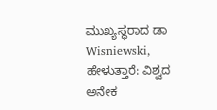ಮುಖ್ಯಸ್ಥರಾದ ಡಾ Wisniewski, ಹೇಳುತ್ತಾರೆ: ವಿಶ್ವದ ಅನೇಕ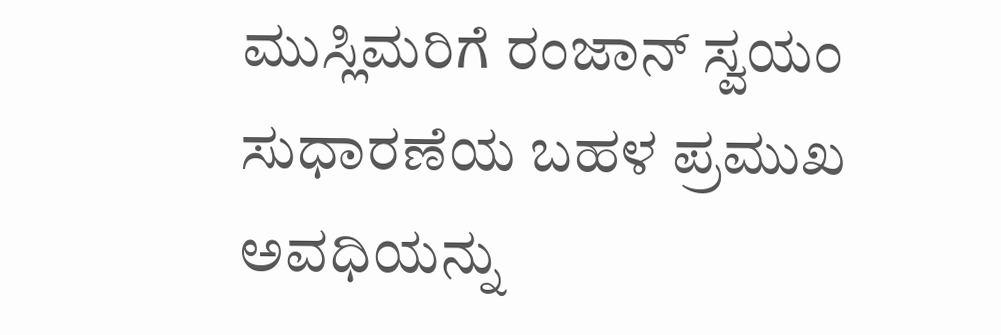ಮುಸ್ಲಿಮರಿಗೆ ರಂಜಾನ್ ಸ್ವಯಂ ಸುಧಾರಣೆಯ ಬಹಳ ಪ್ರಮುಖ ಅವಧಿಯನ್ನು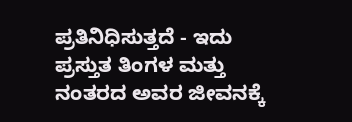ಪ್ರತಿನಿಧಿಸುತ್ತದೆ - ಇದು ಪ್ರಸ್ತುತ ತಿಂಗಳ ಮತ್ತು ನಂತರದ ಅವರ ಜೀವನಕ್ಕೆ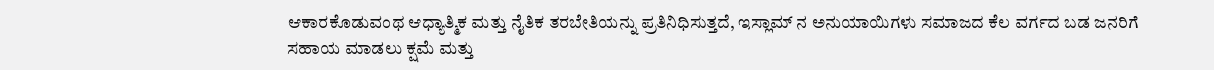ಆಕಾರಕೊಡುವಂಥ ಆಧ್ಯಾತ್ಮಿಕ ಮತ್ತು ನೈತಿಕ ತರಬೇತಿಯನ್ನು ಪ್ರತಿನಿಧಿಸುತ್ತದೆ, ಇಸ್ಲಾಮ್ ನ ಅನುಯಾಯಿಗಳು ಸಮಾಜದ ಕೆಲ ವರ್ಗದ ಬಡ ಜನರಿಗೆ ಸಹಾಯ ಮಾಡಲು ಕ್ಷಮೆ ಮತ್ತು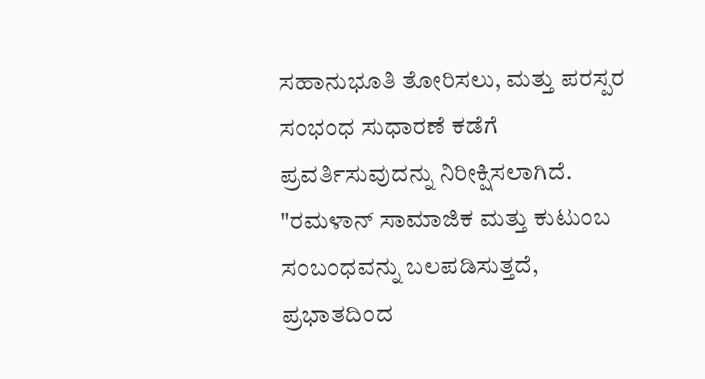ಸಹಾನುಭೂತಿ ತೋರಿಸಲು, ಮತ್ತು ಪರಸ್ಪರ ಸಂಭಂಧ ಸುಧಾರಣೆ ಕಡೆಗೆ ಪ್ರವರ್ತಿಸುವುದನ್ನು ನಿರೀಕ್ಷಿಸಲಾಗಿದೆ.
"ರಮಳಾನ್ ಸಾಮಾಜಿಕ ಮತ್ತು ಕುಟುಂಬ ಸಂಬಂಧವನ್ನು ಬಲಪಡಿಸುತ್ತದೆ, ಪ್ರಭಾತದಿಂದ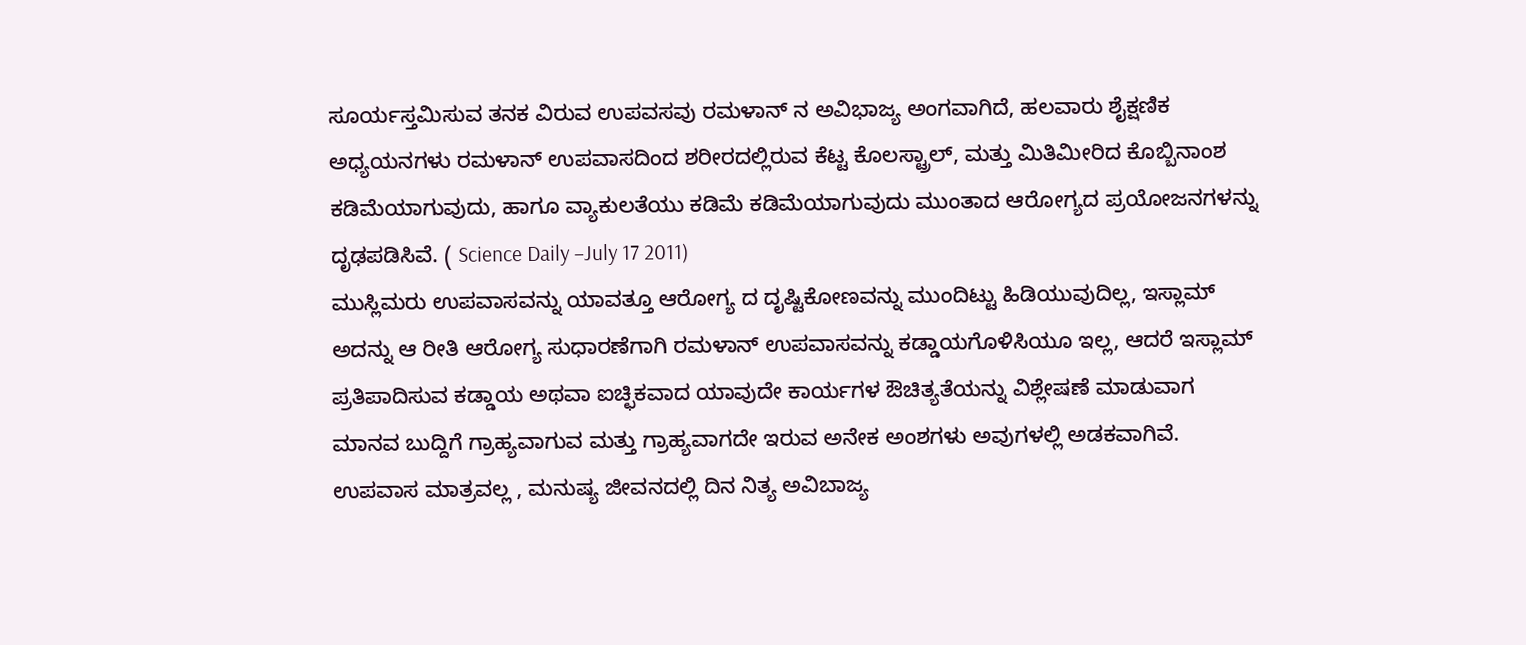ಸೂರ್ಯಸ್ತಮಿಸುವ ತನಕ ವಿರುವ ಉಪವಸವು ರಮಳಾನ್ ನ ಅವಿಭಾಜ್ಯ ಅಂಗವಾಗಿದೆ, ಹಲವಾರು ಶೈಕ್ಷಣಿಕ ಅಧ್ಯಯನಗಳು ರಮಳಾನ್ ಉಪವಾಸದಿಂದ ಶರೀರದಲ್ಲಿರುವ ಕೆಟ್ಟ ಕೊಲಸ್ಟ್ರಾಲ್, ಮತ್ತು ಮಿತಿಮೀರಿದ ಕೊಬ್ಬಿನಾಂಶ ಕಡಿಮೆಯಾಗುವುದು, ಹಾಗೂ ವ್ಯಾಕುಲತೆಯು ಕಡಿಮೆ ಕಡಿಮೆಯಾಗುವುದು ಮುಂತಾದ ಆರೋಗ್ಯದ ಪ್ರಯೋಜನಗಳನ್ನು ದೃಢಪಡಿಸಿವೆ. ( Science Daily –July 17 2011)
ಮುಸ್ಲಿಮರು ಉಪವಾಸವನ್ನು ಯಾವತ್ತೂ ಆರೋಗ್ಯ ದ ದೃಷ್ಟಿಕೋಣವನ್ನು ಮುಂದಿಟ್ಟು ಹಿಡಿಯುವುದಿಲ್ಲ, ಇಸ್ಲಾಮ್ ಅದನ್ನು ಆ ರೀತಿ ಆರೋಗ್ಯ ಸುಧಾರಣೆಗಾಗಿ ರಮಳಾನ್ ಉಪವಾಸವನ್ನು ಕಡ್ಡಾಯಗೊಳಿಸಿಯೂ ಇಲ್ಲ, ಆದರೆ ಇಸ್ಲಾಮ್ ಪ್ರತಿಪಾದಿಸುವ ಕಡ್ಡಾಯ ಅಥವಾ ಐಚ್ಛಿಕವಾದ ಯಾವುದೇ ಕಾರ್ಯಗಳ ಔಚಿತ್ಯತೆಯನ್ನು ವಿಶ್ಲೇಷಣೆ ಮಾಡುವಾಗ ಮಾನವ ಬುದ್ದಿಗೆ ಗ್ರಾಹ್ಯವಾಗುವ ಮತ್ತು ಗ್ರಾಹ್ಯವಾಗದೇ ಇರುವ ಅನೇಕ ಅಂಶಗಳು ಅವುಗಳಲ್ಲಿ ಅಡಕವಾಗಿವೆ. ಉಪವಾಸ ಮಾತ್ರವಲ್ಲ , ಮನುಷ್ಯ ಜೀವನದಲ್ಲಿ ದಿನ ನಿತ್ಯ ಅವಿಬಾಜ್ಯ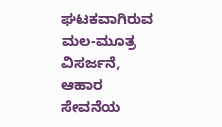ಘಟಕವಾಗಿರುವ ಮಲ-ಮೂತ್ರ ವಿಸರ್ಜನೆ, ಆಹಾರ ಸೇವನೆಯ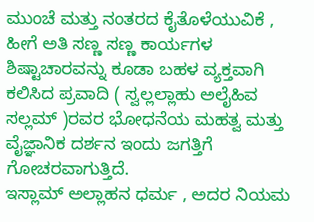ಮುಂಚೆ ಮತ್ತು ನಂತರದ ಕೈತೊಳೆಯುವಿಕೆ , ಹೀಗೆ ಅತಿ ಸಣ್ಣ ಸಣ್ಣ ಕಾರ್ಯಗಳ ಶಿಷ್ಟಾಚಾರವನ್ನು ಕೂಡಾ ಬಹಳ ವ್ಯಕ್ತವಾಗಿ ಕಲಿಸಿದ ಪ್ರವಾದಿ ( ಸ್ವಲ್ಲಲ್ಲಾಹು ಅಲೈಹಿವ ಸಲ್ಲಮ್ )ರವರ ಭೋಧನೆಯ ಮಹತ್ವ ಮತ್ತು ವೈಜ್ಞಾನಿಕ ದರ್ಶನ ಇಂದು ಜಗತ್ತಿಗೆ ಗೋಚರವಾಗುತ್ತಿದೆ.
ಇಸ್ಲಾಮ್ ಅಲ್ಲಾಹನ ಧರ್ಮ , ಅದರ ನಿಯಮ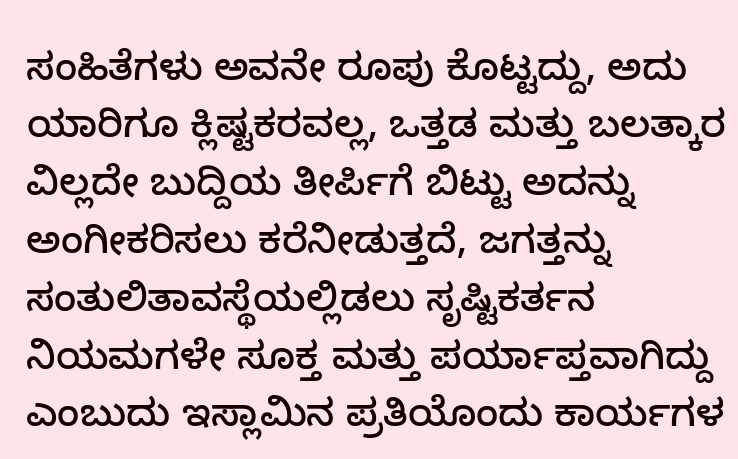ಸಂಹಿತೆಗಳು ಅವನೇ ರೂಪು ಕೊಟ್ಟದ್ದು, ಅದು ಯಾರಿಗೂ ಕ್ಲಿಷ್ಟಕರವಲ್ಲ, ಒತ್ತಡ ಮತ್ತು ಬಲತ್ಕಾರ ವಿಲ್ಲದೇ ಬುದ್ದಿಯ ತೀರ್ಪಿಗೆ ಬಿಟ್ಟು ಅದನ್ನು ಅಂಗೀಕರಿಸಲು ಕರೆನೀಡುತ್ತದೆ, ಜಗತ್ತನ್ನು ಸಂತುಲಿತಾವಸ್ಥೆಯಲ್ಲಿಡಲು ಸೃಷ್ಟಿಕರ್ತನ ನಿಯಮಗಳೇ ಸೂಕ್ತ ಮತ್ತು ಪರ್ಯಾಪ್ತವಾಗಿದ್ದು ಎಂಬುದು ಇಸ್ಲಾಮಿನ ಪ್ರತಿಯೊಂದು ಕಾರ್ಯಗಳ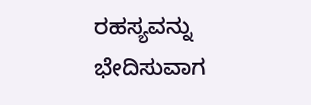ರಹಸ್ಯವನ್ನು ಭೇದಿಸುವಾಗ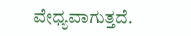ವೇಧ್ಯವಾಗುತ್ತದೆ.